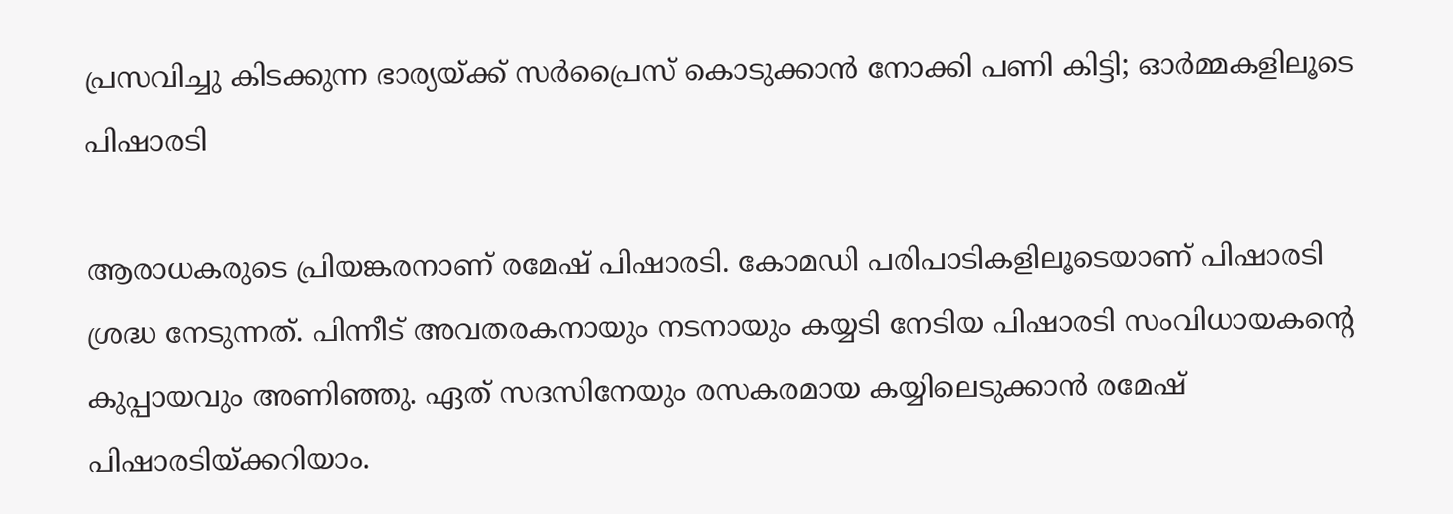പ്രസവിച്ചു കിടക്കുന്ന ഭാര്യയ്ക്ക് സര്‍പ്രൈസ് കൊടുക്കാന്‍ നോക്കി പണി കിട്ടി; ഓര്‍മ്മകളിലൂടെ പിഷാരടി

ആരാധകരുടെ പ്രിയങ്കരനാണ് രമേഷ് പിഷാരടി. കോമഡി പരിപാടികളിലൂടെയാണ് പിഷാരടി ശ്രദ്ധ നേടുന്നത്. പിന്നീട് അവതരകനായും നടനായും കയ്യടി നേടിയ പിഷാരടി സംവിധായകന്റെ കുപ്പായവും അണിഞ്ഞു. ഏത് സദസിനേയും രസകരമായ കയ്യിലെടുക്കാന്‍ രമേഷ് പിഷാരടിയ്ക്കറിയാം.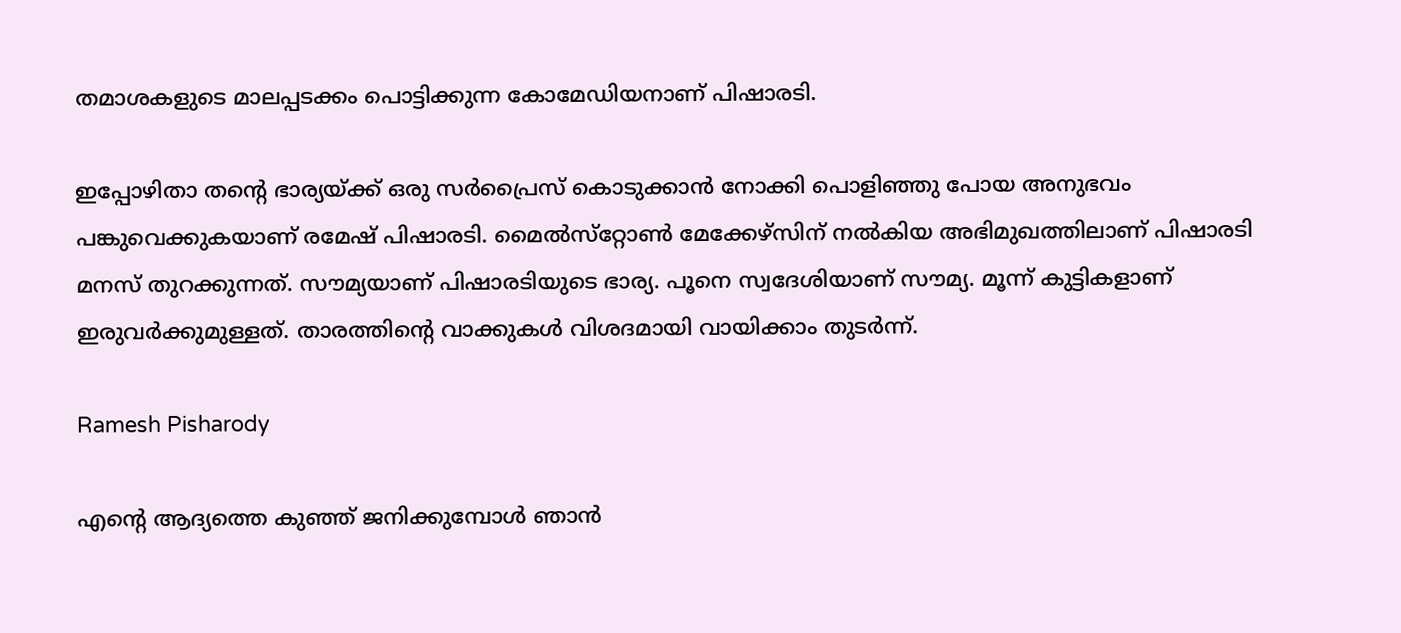തമാശകളുടെ മാലപ്പടക്കം പൊട്ടിക്കുന്ന കോമേഡിയനാണ് പിഷാരടി.

ഇപ്പോഴിതാ തന്റെ ഭാര്യയ്ക്ക് ഒരു സര്‍പ്രൈസ് കൊടുക്കാന്‍ നോക്കി പൊളിഞ്ഞു പോയ അനുഭവം പങ്കുവെക്കുകയാണ് രമേഷ് പിഷാരടി. മൈല്‍സ്‌റ്റോണ്‍ മേക്കേഴ്‌സിന് നല്‍കിയ അഭിമുഖത്തിലാണ് പിഷാരടി മനസ് തുറക്കുന്നത്. സൗമ്യയാണ് പിഷാരടിയുടെ ഭാര്യ. പൂനെ സ്വദേശിയാണ് സൗമ്യ. മൂന്ന് കുട്ടികളാണ് ഇരുവര്‍ക്കുമുള്ളത്. താരത്തിന്റെ വാക്കുകള്‍ വിശദമായി വായിക്കാം തുടര്‍ന്ന്.

Ramesh Pisharody

എന്റെ ആദ്യത്തെ കുഞ്ഞ് ജനിക്കുമ്പോള്‍ ഞാന്‍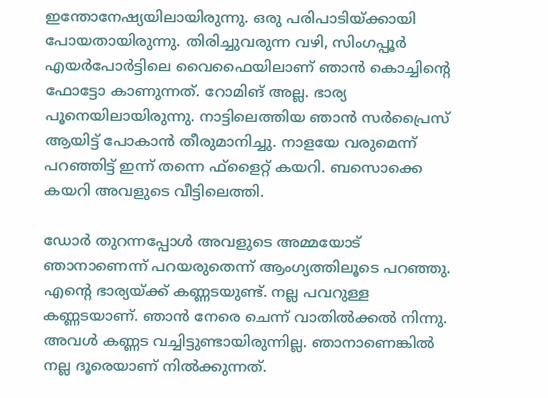ഇന്തോനേഷ്യയിലായിരുന്നു. ഒരു പരിപാടിയ്ക്കായി പോയതായിരുന്നു. തിരിച്ചുവരുന്ന വഴി, സിംഗപ്പൂര്‍ എയര്‍പോര്‍ട്ടിലെ വൈഫൈയിലാണ് ഞാന്‍ കൊച്ചിന്റെ ഫോട്ടോ കാണുന്നത്. റോമിങ് അല്ല. ഭാര്യ പൂനെയിലായിരുന്നു. നാട്ടിലെത്തിയ ഞാന്‍ സര്‍പ്രൈസ് ആയിട്ട് പോകാന്‍ തീരുമാനിച്ചു. നാളയേ വരുമെന്ന് പറഞ്ഞിട്ട് ഇന്ന് തന്നെ ഫ്‌ളൈറ്റ് കയറി. ബസൊക്കെ കയറി അവളുടെ വീട്ടിലെത്തി.

ഡോര്‍ തുറന്നപ്പോള്‍ അവളുടെ അമ്മയോട് ഞാനാണെന്ന് പറയരുതെന്ന് ആംഗ്യത്തിലൂടെ പറഞ്ഞു. എന്റെ ഭാര്യയ്ക്ക് കണ്ണടയുണ്ട്. നല്ല പവറുള്ള കണ്ണടയാണ്. ഞാന്‍ നേരെ ചെന്ന് വാതില്‍ക്കല്‍ നിന്നു. അവള്‍ കണ്ണട വച്ചിട്ടുണ്ടായിരുന്നില്ല. ഞാനാണെങ്കില്‍ നല്ല ദൂരെയാണ് നില്‍ക്കുന്നത്.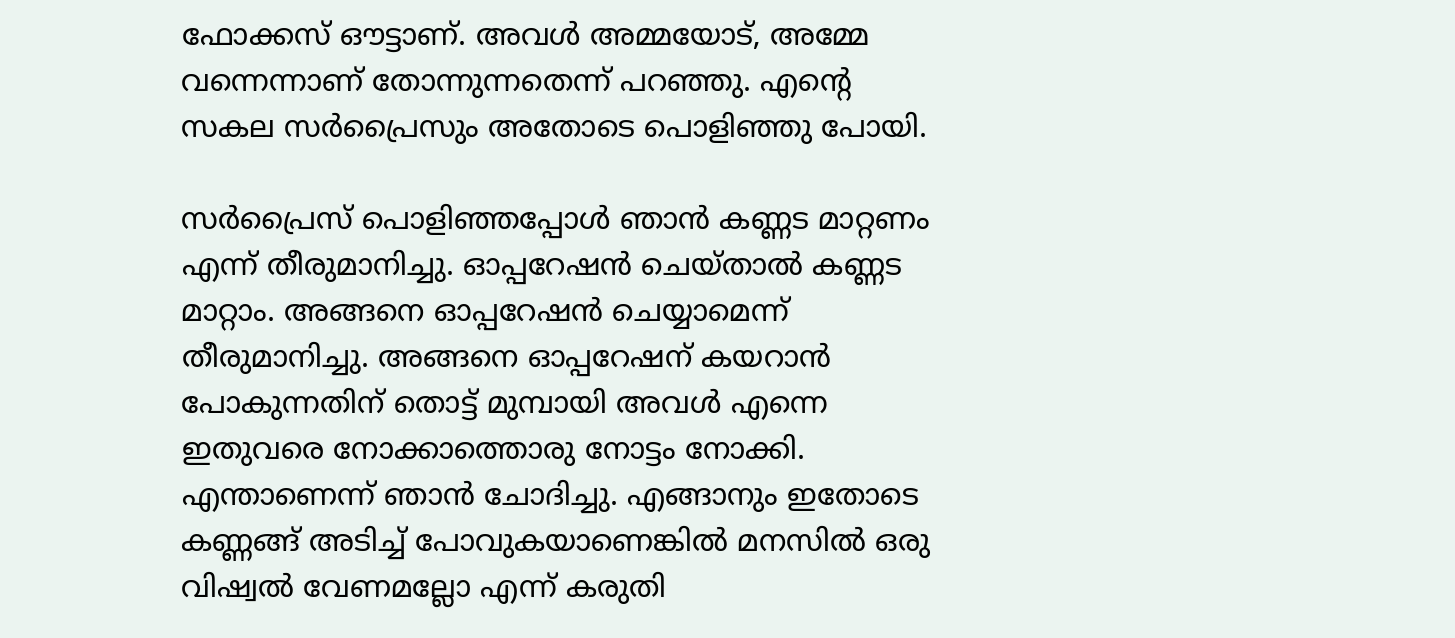ഫോക്കസ് ഔട്ടാണ്. അവള്‍ അമ്മയോട്, അമ്മേ വന്നെന്നാണ് തോന്നുന്നതെന്ന് പറഞ്ഞു. എന്റെ സകല സര്‍പ്രൈസും അതോടെ പൊളിഞ്ഞു പോയി.

സര്‍പ്രൈസ് പൊളിഞ്ഞപ്പോള്‍ ഞാന്‍ കണ്ണട മാറ്റണം എന്ന് തീരുമാനിച്ചു. ഓപ്പറേഷന്‍ ചെയ്താല്‍ കണ്ണട മാറ്റാം. അങ്ങനെ ഓപ്പറേഷന്‍ ചെയ്യാമെന്ന് തീരുമാനിച്ചു. അങ്ങനെ ഓപ്പറേഷന് കയറാന്‍ പോകുന്നതിന് തൊട്ട് മുമ്പായി അവള്‍ എന്നെ ഇതുവരെ നോക്കാത്തൊരു നോട്ടം നോക്കി. എന്താണെന്ന് ഞാന്‍ ചോദിച്ചു. എങ്ങാനും ഇതോടെ കണ്ണങ്ങ് അടിച്ച് പോവുകയാണെങ്കില്‍ മനസില്‍ ഒരു വിഷ്വല്‍ വേണമല്ലോ എന്ന് കരുതി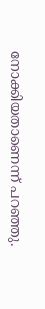നോക്കിയതാണെന്ന് പറഞ്ഞു.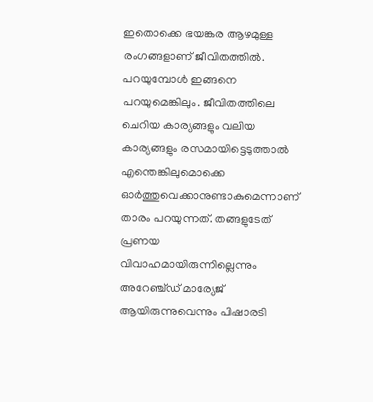ഇതൊക്കെ ഭയങ്കര ആഴമുള്ള രംഗങ്ങളാണ് ജീവിതത്തില്‍. പറയുമ്പോള്‍ ഇങ്ങനെ പറയുമെങ്കിലും. ജീവിതത്തിലെ ചെറിയ കാര്യങ്ങളും വലിയ കാര്യങ്ങളും രസമായിട്ടെടുത്താല്‍ എന്തെങ്കിലുമൊക്കെ ഓര്‍ത്തുവെക്കാനുണ്ടാകുമെന്നാണ് താരം പറയുന്നത്. തങ്ങളുടേത് പ്രണയ വിവാഹമായിരുന്നില്ലെന്നും അറേഞ്ച്ഡ് മാര്യേജ് ആയിരുന്നുവെന്നും പിഷാരടി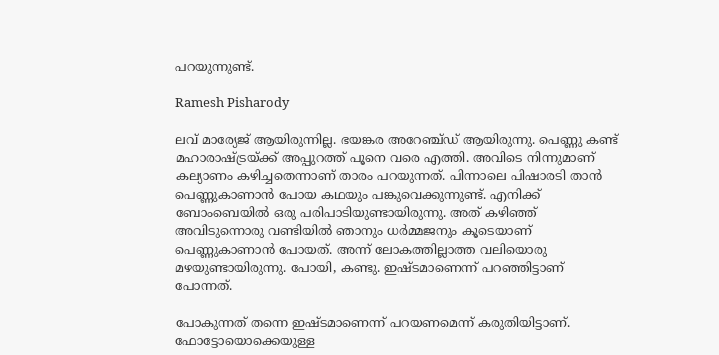പറയുന്നുണ്ട്.

Ramesh Pisharody

ലവ് മാര്യേജ് ആയിരുന്നില്ല. ഭയങ്കര അറേഞ്ച്ഡ് ആയിരുന്നു. പെണ്ണു കണ്ട് മഹാരാഷ്ട്രയ്ക്ക് അപ്പുറത്ത് പൂനെ വരെ എത്തി. അവിടെ നിന്നുമാണ് കല്യാണം കഴിച്ചതെന്നാണ് താരം പറയുന്നത്. പിന്നാലെ പിഷാരടി താന്‍ പെണ്ണുകാണാന്‍ പോയ കഥയും പങ്കുവെക്കുന്നുണ്ട്. എനിക്ക് ബോംബെയില്‍ ഒരു പരിപാടിയുണ്ടായിരുന്നു. അത് കഴിഞ്ഞ് അവിടുന്നൊരു വണ്ടിയില്‍ ഞാനും ധര്‍മ്മജനും കൂടെയാണ് പെണ്ണുകാണാന്‍ പോയത്. അന്ന് ലോകത്തില്ലാത്ത വലിയൊരു മഴയുണ്ടായിരുന്നു. പോയി, കണ്ടു. ഇഷ്ടമാണെന്ന് പറഞ്ഞിട്ടാണ് പോന്നത്.

പോകുന്നത് തന്നെ ഇഷ്ടമാണെന്ന് പറയണമെന്ന് കരുതിയിട്ടാണ്. ഫോട്ടോയൊക്കെയുള്ള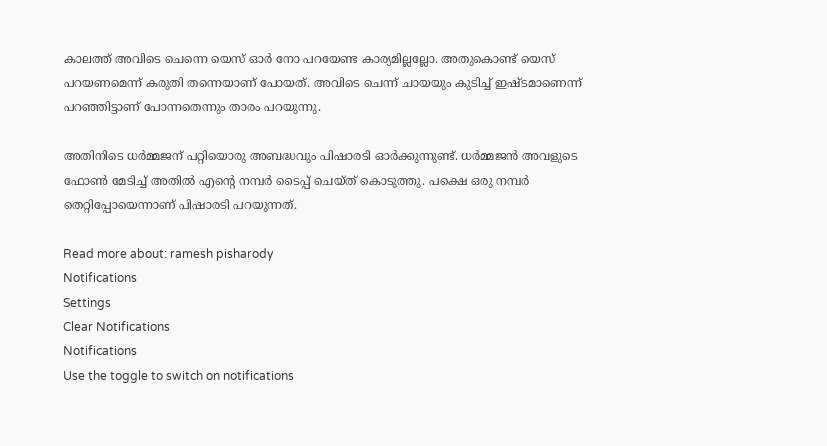കാലത്ത് അവിടെ ചെന്നെ യെസ് ഓര്‍ നോ പറയേണ്ട കാര്യമില്ലല്ലോ. അതുകൊണ്ട് യെസ് പറയണമെന്ന് കരുതി തന്നെയാണ് പോയത്. അവിടെ ചെന്ന് ചായയും കുടിച്ച് ഇഷ്ടമാണെന്ന് പറഞ്ഞിട്ടാണ് പോന്നതെന്നും താരം പറയുന്നു.

അതിനിടെ ധര്‍മ്മജന് പറ്റിയൊരു അബദ്ധവും പിഷാരടി ഓര്‍ക്കുന്നുണ്ട്. ധര്‍മ്മജന്‍ അവളുടെ ഫോണ്‍ മേടിച്ച് അതില്‍ എന്റെ നമ്പര്‍ ടൈപ്പ് ചെയ്ത് കൊടുത്തു. പക്ഷെ ഒരു നമ്പര്‍ തെറ്റിപ്പോയെന്നാണ് പിഷാരടി പറയുന്നത്.

Read more about: ramesh pisharody
Notifications
Settings
Clear Notifications
Notifications
Use the toggle to switch on notifications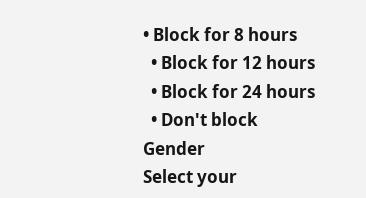• Block for 8 hours
  • Block for 12 hours
  • Block for 24 hours
  • Don't block
Gender
Select your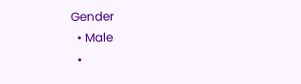Gender
  • Male
  •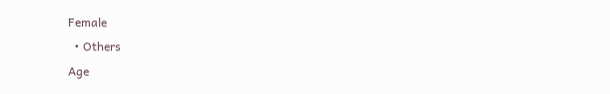Female
  • Others
Age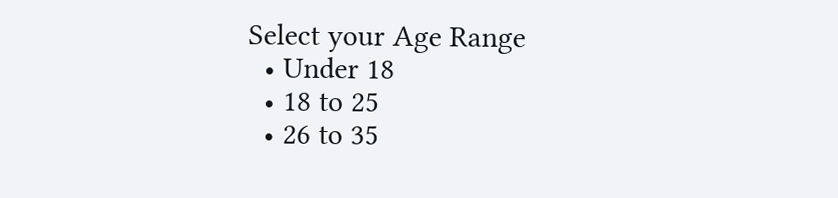Select your Age Range
  • Under 18
  • 18 to 25
  • 26 to 35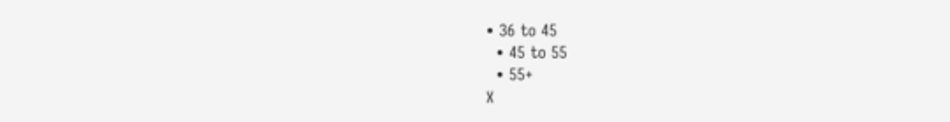• 36 to 45
  • 45 to 55
  • 55+
X